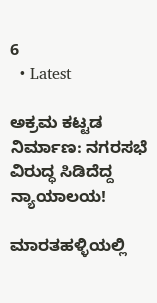6
  • Latest

ಅಕ್ರಮ ಕಟ್ಟಡ ನಿರ್ಮಾಣ: ನಗರಸಭೆ ವಿರುದ್ಧ ಸಿಡಿದೆದ್ದ ನ್ಯಾಯಾಲಯ!

ಮಾರತಹಳ್ಳಿಯಲ್ಲಿ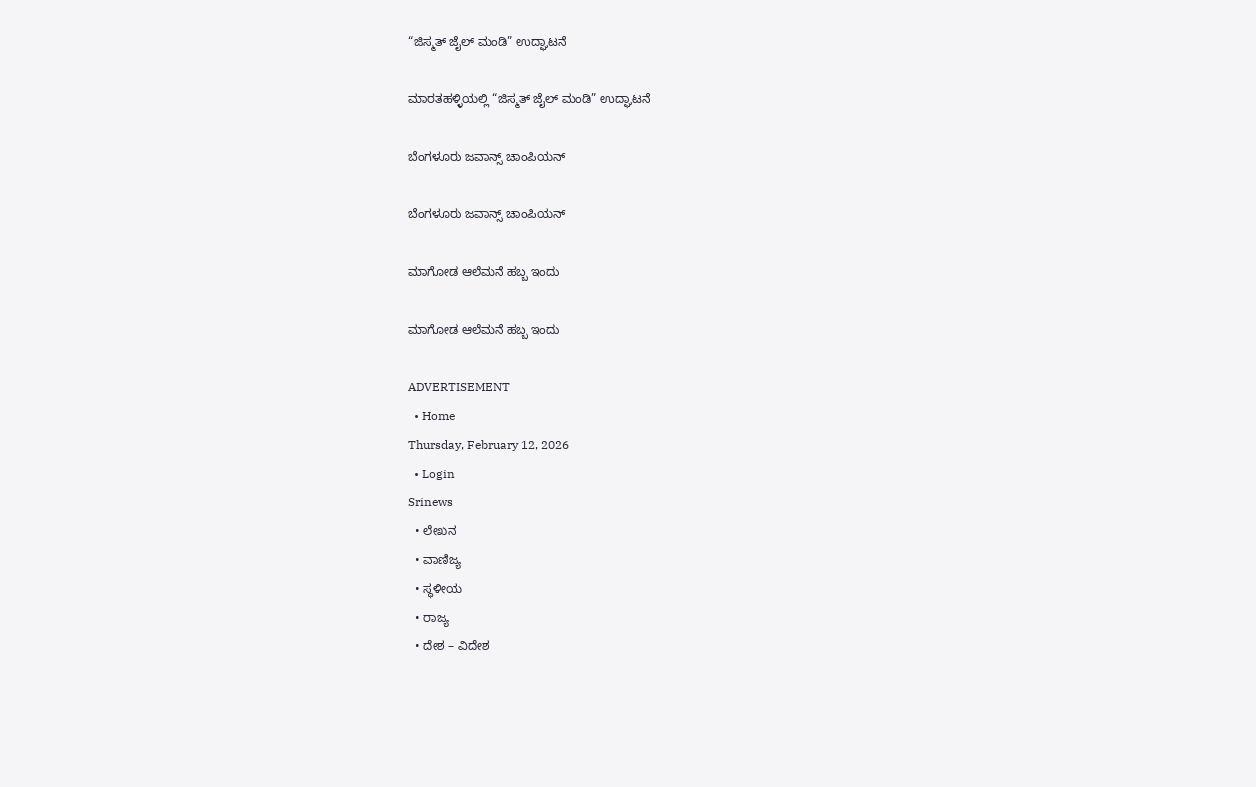“ಜಿಸ್ಮತ್ ಜೈಲ್ ಮಂಡಿ” ಉದ್ಘಾಟನೆ

ಮಾರತಹಳ್ಳಿಯಲ್ಲಿ “ಜಿಸ್ಮತ್ ಜೈಲ್ ಮಂಡಿ” ಉದ್ಘಾಟನೆ

ಬೆಂಗಳೂರು ಜವಾನ್ಸ್ ಚಾಂಪಿಯನ್

ಬೆಂಗಳೂರು ಜವಾನ್ಸ್ ಚಾಂಪಿಯನ್

ಮಾಗೋಡ ಆಲೆಮನೆ ಹಬ್ಬ ಇಂದು

ಮಾಗೋಡ ಆಲೆಮನೆ ಹಬ್ಬ ಇಂದು

ADVERTISEMENT
  • Home
Thursday, February 12, 2026
  • Login
Srinews
  • ಲೇಖನ
  • ವಾಣಿಜ್ಯ
  • ಸ್ಥಳೀಯ
  • ರಾಜ್ಯ
  • ದೇಶ – ವಿದೇಶ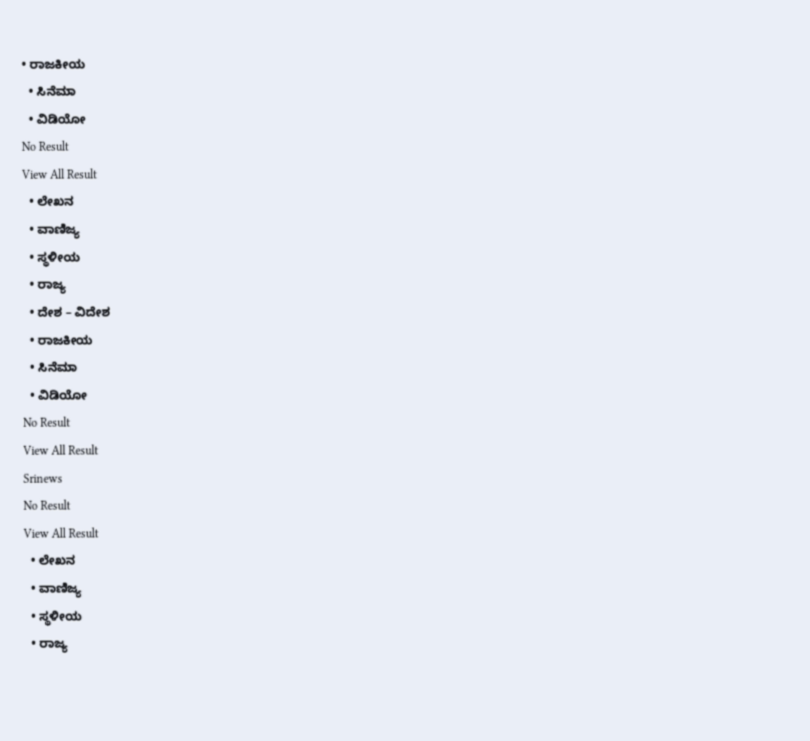• ರಾಜಕೀಯ
  • ಸಿನೆಮಾ
  • ವಿಡಿಯೋ
No Result
View All Result
  • ಲೇಖನ
  • ವಾಣಿಜ್ಯ
  • ಸ್ಥಳೀಯ
  • ರಾಜ್ಯ
  • ದೇಶ – ವಿದೇಶ
  • ರಾಜಕೀಯ
  • ಸಿನೆಮಾ
  • ವಿಡಿಯೋ
No Result
View All Result
Srinews
No Result
View All Result
  • ಲೇಖನ
  • ವಾಣಿಜ್ಯ
  • ಸ್ಥಳೀಯ
  • ರಾಜ್ಯ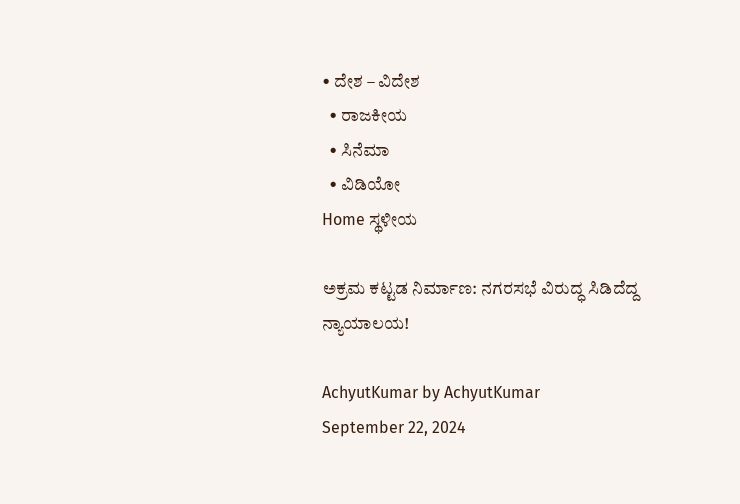• ದೇಶ – ವಿದೇಶ
  • ರಾಜಕೀಯ
  • ಸಿನೆಮಾ
  • ವಿಡಿಯೋ
Home ಸ್ಥಳೀಯ

ಅಕ್ರಮ ಕಟ್ಟಡ ನಿರ್ಮಾಣ: ನಗರಸಭೆ ವಿರುದ್ಧ ಸಿಡಿದೆದ್ದ ನ್ಯಾಯಾಲಯ!

AchyutKumar by AchyutKumar
September 22, 2024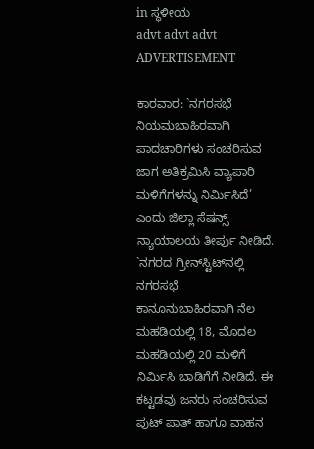in ಸ್ಥಳೀಯ
advt advt advt
ADVERTISEMENT

ಕಾರವಾರ: `ನಗರಸಭೆ ನಿಯಮಬಾಹಿರವಾಗಿ ಪಾದಚಾರಿಗಳು ಸಂಚರಿಸುವ ಜಾಗ ಅತಿಕ್ರಮಿಸಿ ವ್ಯಾಪಾರಿ ಮಳಿಗೆಗಳನ್ನು ನಿರ್ಮಿಸಿದೆ’ ಎಂದು ಜಿಲ್ಲಾ ಸೆಷನ್ಸ್ ನ್ಯಾಯಾಲಯ ತೀರ್ಪು ನೀಡಿದೆ.
`ನಗರದ ಗ್ರೀನ್‌ಸ್ಟಿಟ್‌ನಲ್ಲಿ ನಗರಸಭೆ ಕಾನೂನುಬಾಹಿರವಾಗಿ ನೆಲ ಮಹಡಿಯಲ್ಲಿ 18, ಮೊದಲ ಮಹಡಿಯಲ್ಲಿ 20 ಮಳಿಗೆ ನಿರ್ಮಿಸಿ ಬಾಡಿಗೆಗೆ ನೀಡಿದೆ. ಈ ಕಟ್ಟಡವು ಜನರು ಸಂಚರಿಸುವ ಪುಟ್ ಪಾತ್ ಹಾಗೂ ವಾಹನ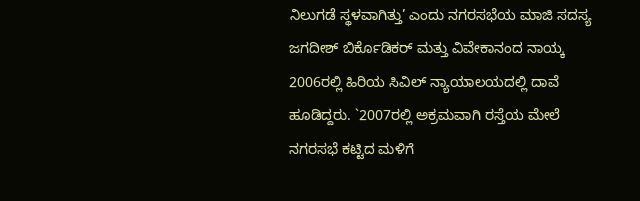ನಿಲುಗಡೆ ಸ್ಥಳವಾಗಿತ್ತು’ ಎಂದು ನಗರಸಭೆಯ ಮಾಜಿ ಸದಸ್ಯ ಜಗದೀಶ್ ಬಿರ್ಕೊಡಿಕರ್ ಮತ್ತು ವಿವೇಕಾನಂದ ನಾಯ್ಕ 2006ರಲ್ಲಿ ಹಿರಿಯ ಸಿವಿಲ್ ನ್ಯಾಯಾಲಯದಲ್ಲಿ ದಾವೆ ಹೂಡಿದ್ದರು. `2007ರಲ್ಲಿ ಅಕ್ರಮವಾಗಿ ರಸ್ತೆಯ ಮೇಲೆ ನಗರಸಭೆ ಕಟ್ಟಿದ ಮಳಿಗೆ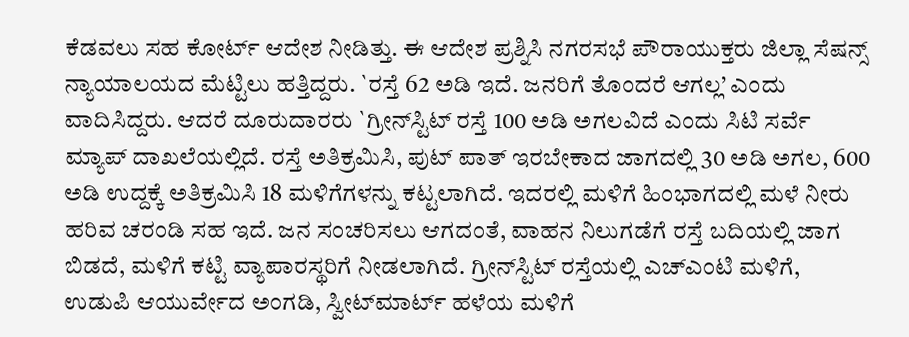ಕೆಡವಲು ಸಹ ಕೋರ್ಟ್ ಆದೇಶ ನೀಡಿತ್ತು. ಈ ಆದೇಶ ಪ್ರಶ್ನಿಸಿ ನಗರಸಭೆ ಪೌರಾಯುಕ್ತರು ಜಿಲ್ಲಾ ಸೆಷನ್ಸ್ ನ್ಯಾಯಾಲಯದ ಮೆಟ್ಟಿಲು ಹತ್ತಿದ್ದರು. `ರಸ್ತೆ 62 ಅಡಿ ಇದೆ. ಜನರಿಗೆ ತೊಂದರೆ ಆಗಲ್ಲ’ ಎಂದು ವಾದಿಸಿದ್ದರು. ಆದರೆ ದೂರುದಾರರು `ಗ್ರೀನ್‌ಸ್ಟಿಟ್ ರಸ್ತೆ 100 ಅಡಿ ಅಗಲವಿದೆ ಎಂದು ಸಿಟಿ ಸರ್ವೆ ಮ್ಯಾಪ್ ದಾಖಲೆಯಲ್ಲಿದೆ. ರಸ್ತೆ ಅತಿಕ್ರಮಿಸಿ, ಪುಟ್ ಪಾತ್ ಇರಬೇಕಾದ ಜಾಗದಲ್ಲಿ 30 ಅಡಿ ಅಗಲ, 600 ಅಡಿ ಉದ್ದಕ್ಕೆ ಅತಿಕ್ರಮಿಸಿ 18 ಮಳಿಗೆಗಳನ್ನು ಕಟ್ಟಲಾಗಿದೆ. ಇದರಲ್ಲಿ ಮಳಿಗೆ ಹಿಂಭಾಗದಲ್ಲಿ ಮಳೆ ನೀರು ಹರಿವ ಚರಂಡಿ ಸಹ ಇದೆ. ಜನ ಸಂಚರಿಸಲು ಆಗದಂತೆ, ವಾಹನ ನಿಲುಗಡೆಗೆ ರಸ್ತೆ ಬದಿಯಲ್ಲಿ ಜಾಗ ಬಿಡದೆ, ಮಳಿಗೆ ಕಟ್ಟಿ ವ್ಯಾಪಾರಸ್ಥರಿಗೆ ನೀಡಲಾಗಿದೆ. ಗ್ರೀನ್‌ಸ್ಟಿಟ್ ರಸ್ತೆಯಲ್ಲಿ ಎಚ್‌ಎಂಟಿ ಮಳಿಗೆ, ಉಡುಪಿ ಆಯುರ್ವೇದ ಅಂಗಡಿ, ಸ್ವೀಟ್‌ಮಾರ್ಟ್ ಹಳೆಯ ಮಳಿಗೆ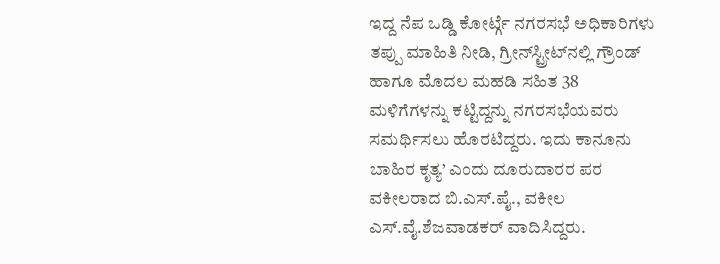ಇದ್ದ ನೆಪ ಒಡ್ಡಿ ಕೋರ್ಟ್ಗೆ ನಗರಸಭೆ ಅಧಿಕಾರಿಗಳು ತಪ್ಪು ಮಾಹಿತಿ ನೀಡಿ, ಗ್ರೀನ್‌ಸ್ಟ್ರೀಟ್‌ನಲ್ಲಿ ಗ್ರೌಂಡ್ ಹಾಗೂ ಮೊದಲ ಮಹಡಿ ಸಹಿತ 38 ಮಳಿಗೆಗಳನ್ನು ಕಟ್ಟಿದ್ದನ್ನು ನಗರಸಭೆಯವರು ಸಮರ್ಥಿಸಲು ಹೊರಟಿದ್ದರು. ಇದು ಕಾನೂನು ಬಾಹಿರ ಕೃತ್ಯ’ ಎಂದು ದೂರುದಾರರ ಪರ ವಕೀಲರಾದ ಬಿ.ಎಸ್.ಪೈ., ವಕೀಲ ಎಸ್.ವೈ.ಶೆಜವಾಡಕರ್ ವಾದಿಸಿದ್ದರು.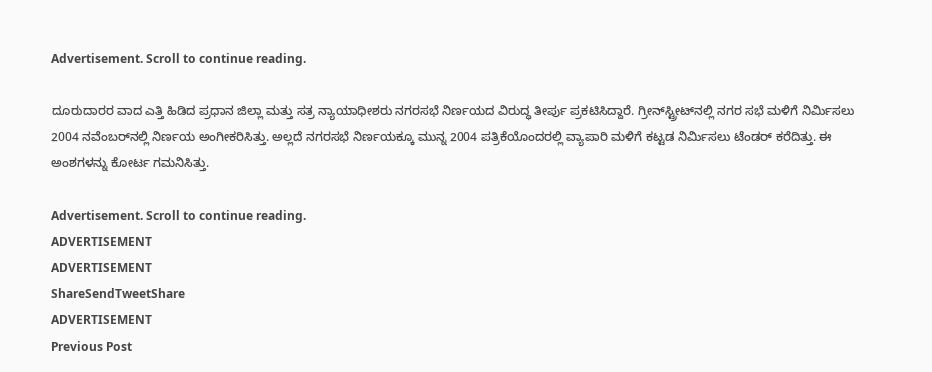Advertisement. Scroll to continue reading.

ದೂರುದಾರರ ವಾದ ಎತ್ತಿ ಹಿಡಿದ ಪ್ರಧಾನ ಜಿಲ್ಲಾ ಮತ್ತು ಸತ್ರ ನ್ಯಾಯಾಧೀಶರು ನಗರಸಭೆ ನಿರ್ಣಯದ ವಿರುದ್ಧ ತೀರ್ಪು ಪ್ರಕಟಿಸಿದ್ದಾರೆ. ಗ್ರೀನ್‌ಸ್ಟ್ರೀಟ್‌ನಲ್ಲಿ ನಗರ ಸಭೆ ಮಳಿಗೆ ನಿರ್ಮಿಸಲು 2004 ನವೆಂಬರ್‌ನಲ್ಲಿ ನಿರ್ಣಯ ಅಂಗೀಕರಿಸಿತ್ತು. ಅಲ್ಲದೆ ನಗರಸಭೆ ನಿರ್ಣಯಕ್ಕೂ ಮುನ್ನ 2004 ಪತ್ರಿಕೆಯೊಂದರಲ್ಲಿ ವ್ಯಾಪಾರಿ ಮಳಿಗೆ ಕಟ್ಟಡ ನಿರ್ಮಿಸಲು ಟೆಂಡರ್ ಕರೆದಿತ್ತು. ಈ ಅಂಶಗಳನ್ನು ಕೋರ್ಟ ಗಮನಿಸಿತ್ತು.

Advertisement. Scroll to continue reading.
ADVERTISEMENT
ADVERTISEMENT
ShareSendTweetShare
ADVERTISEMENT
Previous Post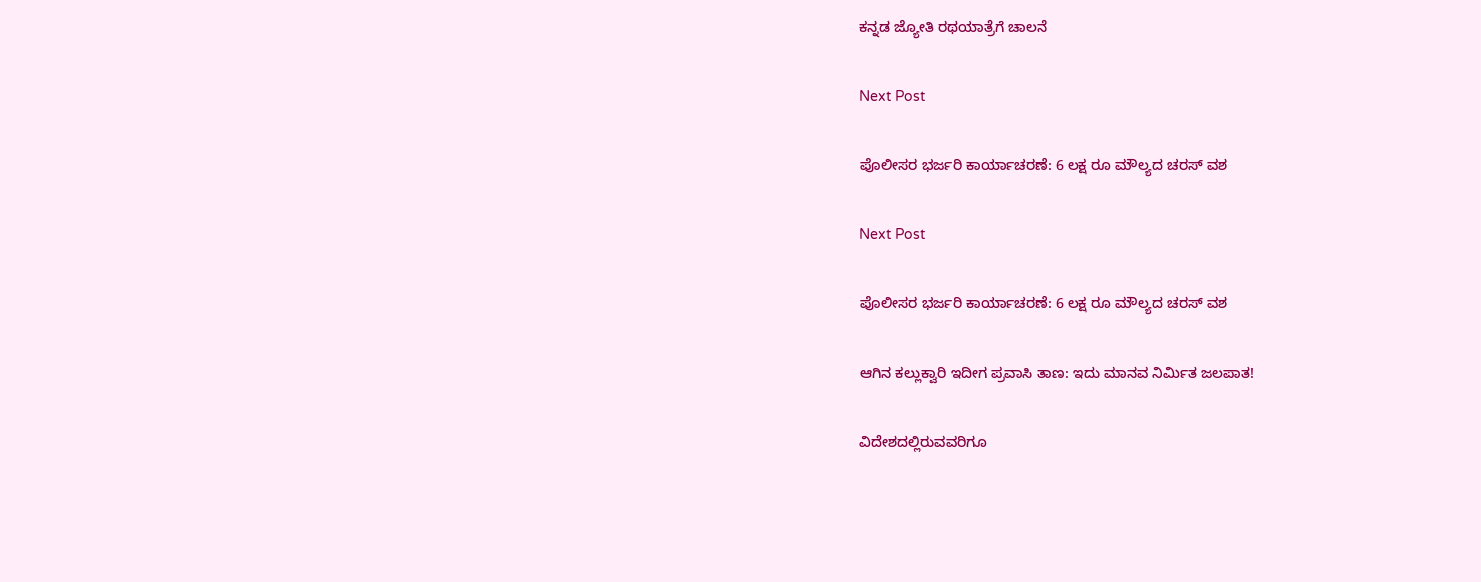ಕನ್ನಡ ಜ್ಯೋತಿ ರಥಯಾತ್ರೆಗೆ ಚಾಲನೆ

Next Post

ಪೊಲೀಸರ ಭರ್ಜರಿ ಕಾರ್ಯಾಚರಣೆ: 6 ಲಕ್ಷ ರೂ ಮೌಲ್ಯದ ಚರಸ್ ವಶ

Next Post

ಪೊಲೀಸರ ಭರ್ಜರಿ ಕಾರ್ಯಾಚರಣೆ: 6 ಲಕ್ಷ ರೂ ಮೌಲ್ಯದ ಚರಸ್ ವಶ

ಆಗಿನ ಕಲ್ಲುಕ್ವಾರಿ ಇದೀಗ ಪ್ರವಾಸಿ ತಾಣ: ಇದು ಮಾನವ ನಿರ್ಮಿತ ಜಲಪಾತ!

ವಿದೇಶದಲ್ಲಿರುವವರಿಗೂ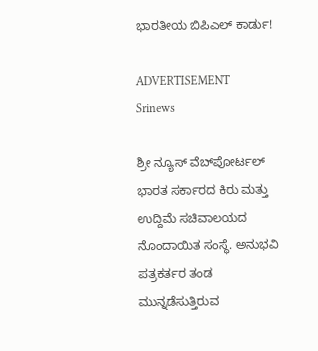ಭಾರತೀಯ ಬಿಪಿಎಲ್ ಕಾರ್ಡು!

ADVERTISEMENT
Srinews

ಶ್ರೀ ನ್ಯೂಸ್ ವೆಬ್‌ಪೋರ್ಟಲ್ ಭಾರತ ಸರ್ಕಾರದ ಕಿರು ಮತ್ತು ಉದ್ದಿಮೆ ಸಚಿವಾಲಯದ ನೊಂದಾಯಿತ ಸಂಸ್ಥೆ. ಅನುಭವಿ ಪತ್ರಕರ್ತರ ತಂಡ ಮುನ್ನಡೆಸುತ್ತಿರುವ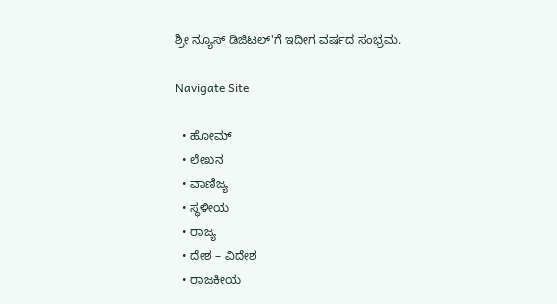ಶ್ರೀ ನ್ಯೂಸ್ ಡಿಜಿಟಲ್'ಗೆ ಇದೀಗ ವರ್ಷದ ಸಂಭ್ರಮ.

Navigate Site

  • ಹೋಮ್
  • ಲೇಖನ
  • ವಾಣಿಜ್ಯ
  • ಸ್ಥಳೀಯ
  • ರಾಜ್ಯ
  • ದೇಶ – ವಿದೇಶ
  • ರಾಜಕೀಯ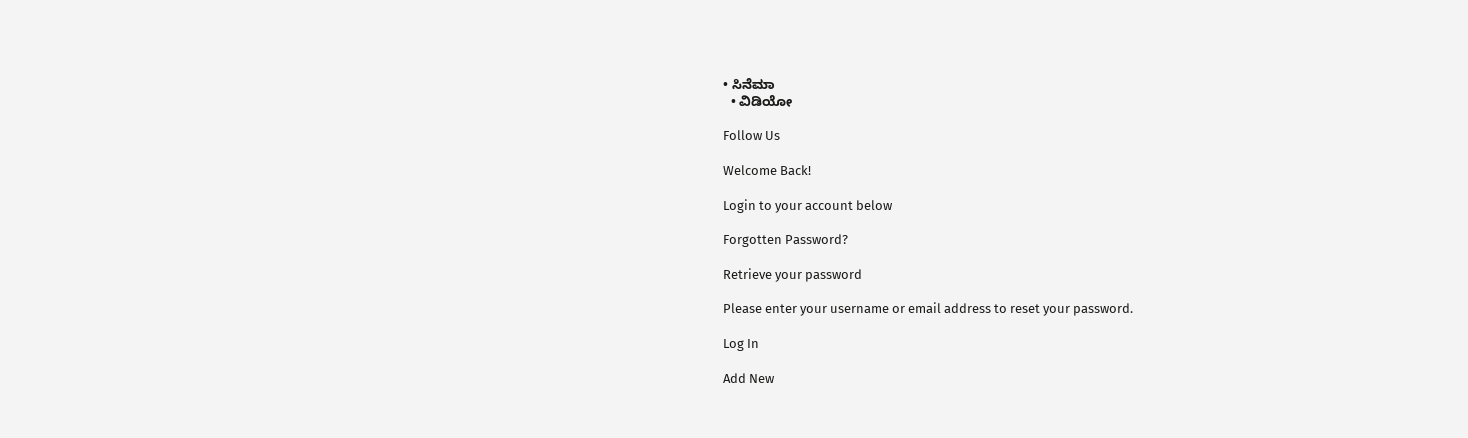• ಸಿನೆಮಾ
  • ವಿಡಿಯೋ

Follow Us

Welcome Back!

Login to your account below

Forgotten Password?

Retrieve your password

Please enter your username or email address to reset your password.

Log In

Add New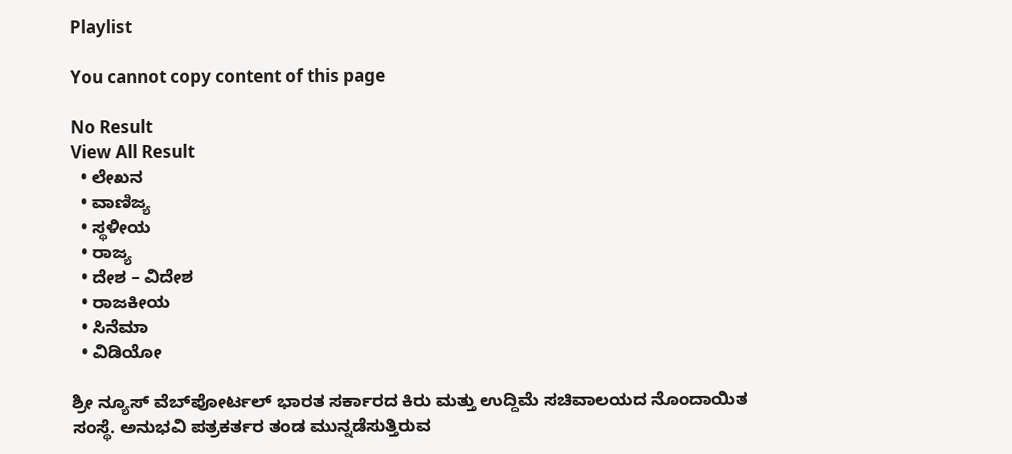Playlist

You cannot copy content of this page

No Result
View All Result
  • ಲೇಖನ
  • ವಾಣಿಜ್ಯ
  • ಸ್ಥಳೀಯ
  • ರಾಜ್ಯ
  • ದೇಶ – ವಿದೇಶ
  • ರಾಜಕೀಯ
  • ಸಿನೆಮಾ
  • ವಿಡಿಯೋ

ಶ್ರೀ ನ್ಯೂಸ್ ವೆಬ್‌ಪೋರ್ಟಲ್ ಭಾರತ ಸರ್ಕಾರದ ಕಿರು ಮತ್ತು ಉದ್ದಿಮೆ ಸಚಿವಾಲಯದ ನೊಂದಾಯಿತ ಸಂಸ್ಥೆ. ಅನುಭವಿ ಪತ್ರಕರ್ತರ ತಂಡ ಮುನ್ನಡೆಸುತ್ತಿರುವ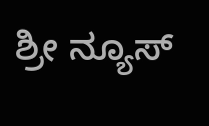ಶ್ರೀ ನ್ಯೂಸ್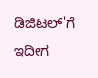ಡಿಜಿಟಲ್'ಗೆ ಇದೀಗ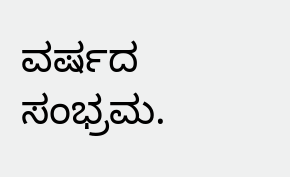ವರ್ಷದ ಸಂಭ್ರಮ.